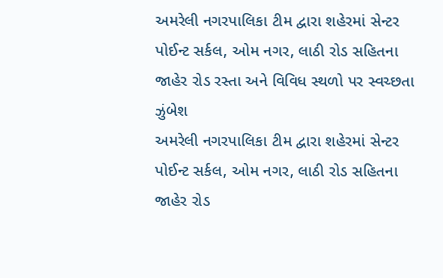અમરેલી નગરપાલિકા ટીમ દ્વારા શહેરમાં સેન્ટર પોઈન્ટ સર્કલ, ઓમ નગર, લાઠી રોડ સહિતના જાહેર રોડ રસ્તા અને વિવિધ સ્થળો પર સ્વચ્છતા ઝુંબેશ
અમરેલી નગરપાલિકા ટીમ દ્વારા શહેરમાં સેન્ટર પોઈન્ટ સર્કલ, ઓમ નગર, લાઠી રોડ સહિતના જાહેર રોડ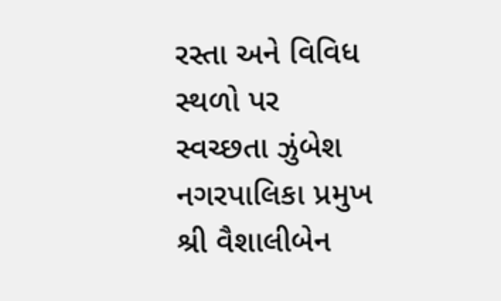રસ્તા અને વિવિધ સ્થળો પર સ્વચ્છતા ઝુંબેશ
નગરપાલિકા પ્રમુખ શ્રી વૈશાલીબેન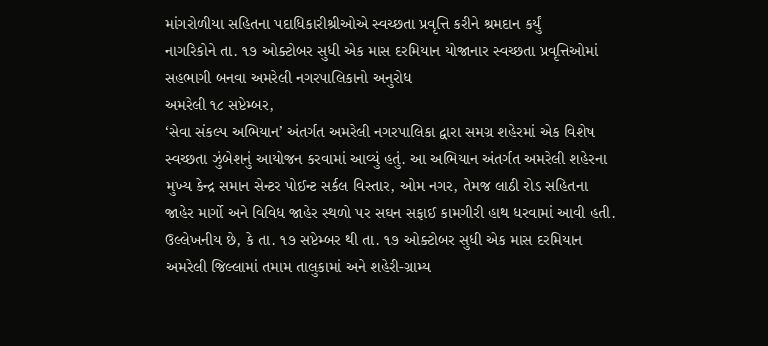માંગરોળીયા સહિતના પદાધિકારીશ્રીઓએ સ્વચ્છતા પ્રવૃત્તિ કરીને શ્રમદાન કર્યું
નાગરિકોને તા. ૧૭ ઓક્ટોબર સુધી એક માસ દરમિયાન યોજાનાર સ્વચ્છતા પ્રવૃત્તિઓમાં સહભાગી બનવા અમરેલી નગરપાલિકાનો અનુરોધ
અમરેલી ૧૮ સપ્ટેમ્બર,
‘સેવા સંકલ્પ અભિયાન’ અંતર્ગત અમરેલી નગરપાલિકા દ્વારા સમગ્ર શહેરમાં એક વિશેષ સ્વચ્છતા ઝુંબેશનું આયોજન કરવામાં આવ્યું હતું. આ અભિયાન અંતર્ગત અમરેલી શહેરના મુખ્ય કેન્દ્ર સમાન સેન્ટર પોઈન્ટ સર્કલ વિસ્તાર, ઓમ નગર, તેમજ લાઠી રોડ સહિતના જાહેર માર્ગો અને વિવિધ જાહેર સ્થળો પર સઘન સફાઈ કામગીરી હાથ ધરવામાં આવી હતી.
ઉલ્લેખનીય છે, કે તા. ૧૭ સપ્ટેમ્બર થી તા. ૧૭ ઓક્ટોબર સુધી એક માસ દરમિયાન અમરેલી જિલ્લામાં તમામ તાલુકામાં અને શહેરી-ગ્રામ્ય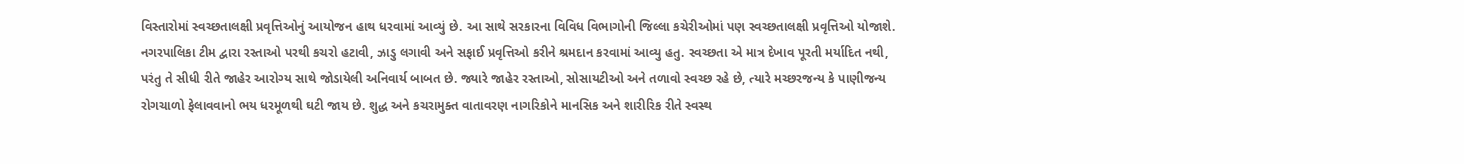વિસ્તારોમાં સ્વચ્છતાલક્ષી પ્રવૃત્તિઓનું આયોજન હાથ ધરવામાં આવ્યું છે. આ સાથે સરકારના વિવિધ વિભાગોની જિલ્લા કચેરીઓમાં પણ સ્વચ્છતાલક્ષી પ્રવૃત્તિઓ યોજાશે.
નગરપાલિકા ટીમ દ્વારા રસ્તાઓ પરથી કચરો હટાવી, ઝાડુ લગાવી અને સફાઈ પ્રવૃત્તિઓ કરીને શ્રમદાન કરવામાં આવ્યુ હતુ. સ્વચ્છતા એ માત્ર દેખાવ પૂરતી મર્યાદિત નથી, પરંતુ તે સીધી રીતે જાહેર આરોગ્ય સાથે જોડાયેલી અનિવાર્ય બાબત છે. જ્યારે જાહેર રસ્તાઓ, સોસાયટીઓ અને તળાવો સ્વચ્છ રહે છે, ત્યારે મચ્છરજન્ય કે પાણીજન્ય રોગચાળો ફેલાવવાનો ભય ધરમૂળથી ઘટી જાય છે. શુદ્ધ અને કચરામુક્ત વાતાવરણ નાગરિકોને માનસિક અને શારીરિક રીતે સ્વસ્થ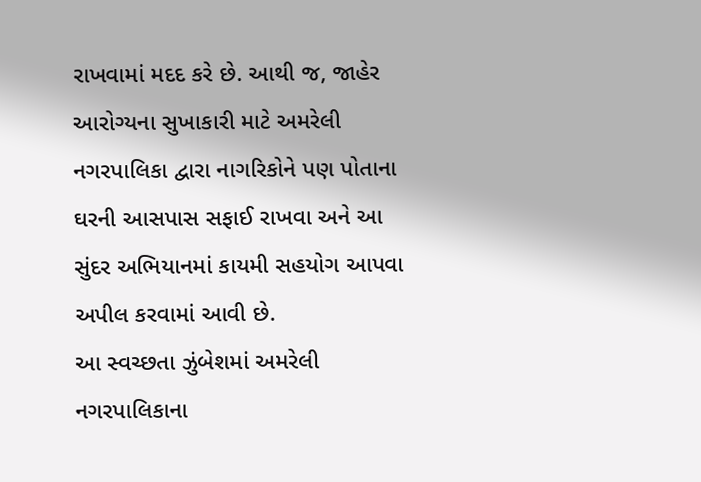રાખવામાં મદદ કરે છે. આથી જ, જાહેર આરોગ્યના સુખાકારી માટે અમરેલી નગરપાલિકા દ્વારા નાગરિકોને પણ પોતાના ઘરની આસપાસ સફાઈ રાખવા અને આ સુંદર અભિયાનમાં કાયમી સહયોગ આપવા અપીલ કરવામાં આવી છે.
આ સ્વચ્છતા ઝુંબેશમાં અમરેલી નગરપાલિકાના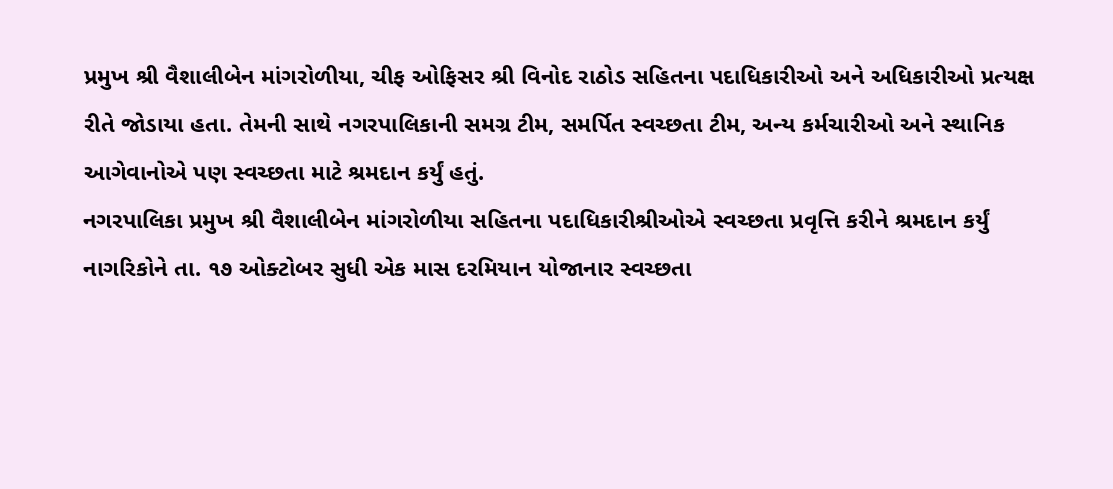પ્રમુખ શ્રી વૈશાલીબેન માંગરોળીયા, ચીફ ઓફિસર શ્રી વિનોદ રાઠોડ સહિતના પદાધિકારીઓ અને અધિકારીઓ પ્રત્યક્ષ રીતે જોડાયા હતા. તેમની સાથે નગરપાલિકાની સમગ્ર ટીમ, સમર્પિત સ્વચ્છતા ટીમ, અન્ય કર્મચારીઓ અને સ્થાનિક આગેવાનોએ પણ સ્વચ્છતા માટે શ્રમદાન કર્યું હતું.
નગરપાલિકા પ્રમુખ શ્રી વૈશાલીબેન માંગરોળીયા સહિતના પદાધિકારીશ્રીઓએ સ્વચ્છતા પ્રવૃત્તિ કરીને શ્રમદાન કર્યું
નાગરિકોને તા. ૧૭ ઓક્ટોબર સુધી એક માસ દરમિયાન યોજાનાર સ્વચ્છતા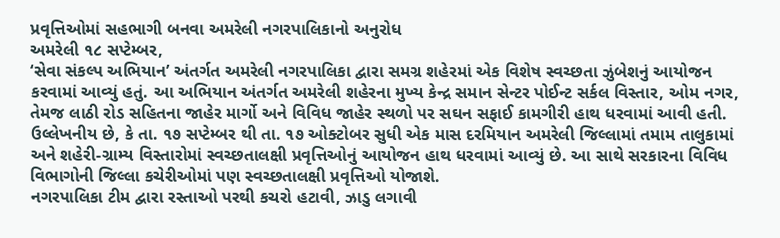પ્રવૃત્તિઓમાં સહભાગી બનવા અમરેલી નગરપાલિકાનો અનુરોધ
અમરેલી ૧૮ સપ્ટેમ્બર,
‘સેવા સંકલ્પ અભિયાન’ અંતર્ગત અમરેલી નગરપાલિકા દ્વારા સમગ્ર શહેરમાં એક વિશેષ સ્વચ્છતા ઝુંબેશનું આયોજન કરવામાં આવ્યું હતું. આ અભિયાન અંતર્ગત અમરેલી શહેરના મુખ્ય કેન્દ્ર સમાન સેન્ટર પોઈન્ટ સર્કલ વિસ્તાર, ઓમ નગર, તેમજ લાઠી રોડ સહિતના જાહેર માર્ગો અને વિવિધ જાહેર સ્થળો પર સઘન સફાઈ કામગીરી હાથ ધરવામાં આવી હતી.
ઉલ્લેખનીય છે, કે તા. ૧૭ સપ્ટેમ્બર થી તા. ૧૭ ઓક્ટોબર સુધી એક માસ દરમિયાન અમરેલી જિલ્લામાં તમામ તાલુકામાં અને શહેરી-ગ્રામ્ય વિસ્તારોમાં સ્વચ્છતાલક્ષી પ્રવૃત્તિઓનું આયોજન હાથ ધરવામાં આવ્યું છે. આ સાથે સરકારના વિવિધ વિભાગોની જિલ્લા કચેરીઓમાં પણ સ્વચ્છતાલક્ષી પ્રવૃત્તિઓ યોજાશે.
નગરપાલિકા ટીમ દ્વારા રસ્તાઓ પરથી કચરો હટાવી, ઝાડુ લગાવી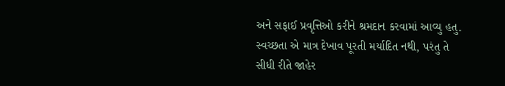અને સફાઈ પ્રવૃત્તિઓ કરીને શ્રમદાન કરવામાં આવ્યુ હતુ. સ્વચ્છતા એ માત્ર દેખાવ પૂરતી મર્યાદિત નથી, પરંતુ તે સીધી રીતે જાહેર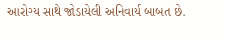આરોગ્ય સાથે જોડાયેલી અનિવાર્ય બાબત છે.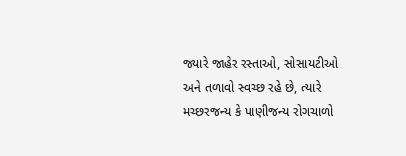જ્યારે જાહેર રસ્તાઓ, સોસાયટીઓ અને તળાવો સ્વચ્છ રહે છે, ત્યારે મચ્છરજન્ય કે પાણીજન્ય રોગચાળો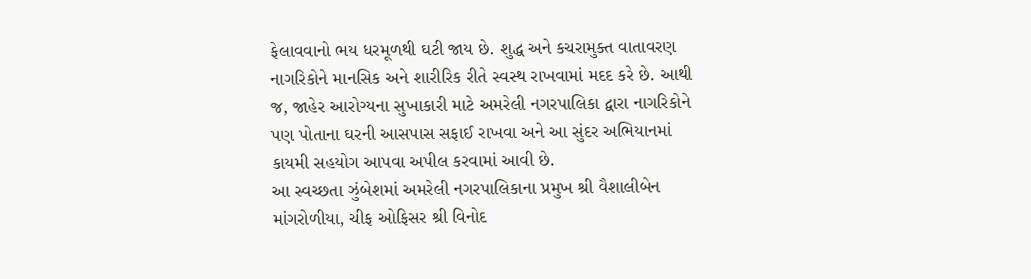ફેલાવવાનો ભય ધરમૂળથી ઘટી જાય છે. શુદ્ધ અને કચરામુક્ત વાતાવરણ નાગરિકોને માનસિક અને શારીરિક રીતે સ્વસ્થ રાખવામાં મદદ કરે છે. આથી જ, જાહેર આરોગ્યના સુખાકારી માટે અમરેલી નગરપાલિકા દ્વારા નાગરિકોને પણ પોતાના ઘરની આસપાસ સફાઈ રાખવા અને આ સુંદર અભિયાનમાં કાયમી સહયોગ આપવા અપીલ કરવામાં આવી છે.
આ સ્વચ્છતા ઝુંબેશમાં અમરેલી નગરપાલિકાના પ્રમુખ શ્રી વૈશાલીબેન માંગરોળીયા, ચીફ ઓફિસર શ્રી વિનોદ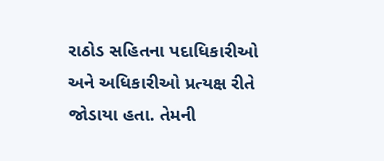રાઠોડ સહિતના પદાધિકારીઓ અને અધિકારીઓ પ્રત્યક્ષ રીતે જોડાયા હતા. તેમની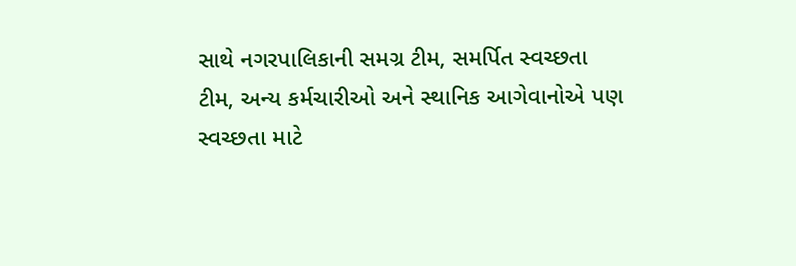સાથે નગરપાલિકાની સમગ્ર ટીમ, સમર્પિત સ્વચ્છતા ટીમ, અન્ય કર્મચારીઓ અને સ્થાનિક આગેવાનોએ પણ સ્વચ્છતા માટે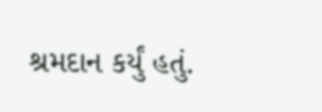શ્રમદાન કર્યું હતું.